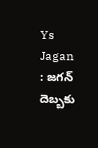Ys Jagan : జగన్ దెబ్బకు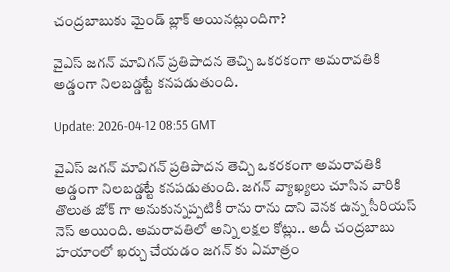చంద్రబాబుకు మైండ్ బ్లాక్ అయినట్లుందిగా?

వైఎస్ జగన్ మావిగన్ ప్రతిపాదన తెచ్చి ఒకరకంగా అమరావతికి అడ్డంగా నిలబడ్డట్టే కనపడుతుంది.

Update: 2026-04-12 08:55 GMT

వైఎస్ జగన్ మావిగన్ ప్రతిపాదన తెచ్చి ఒకరకంగా అమరావతికి అడ్డంగా నిలబడ్డట్టే కనపడుతుంది. జగన్ వ్యాఖ్యలు చూసిన వారికి తొలుత జోక్ గా అనుకున్నప్పటికీ రాను రాను దాని వెనక ఉన్న సీరియస్ నెస్ అయింది. అమరావతిలో అన్ని లక్షల కోట్లు.. అదీ చంద్రబాబు హయాంలో ఖర్చు చేయడం జగన్ కు ఏమాత్రం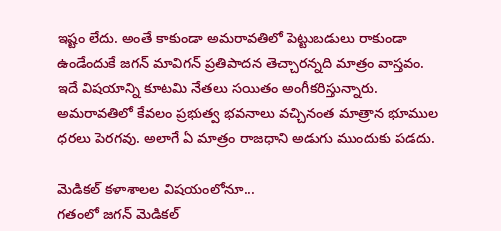ఇష్టం లేదు. అంతే కాకుండా అమరావతిలో పెట్టుబడులు రాకుండా ఉండేందుకే జగన్ మావిగన్ ప్రతిపాదన తెచ్చారన్నది మాత్రం వాస్తవం. ఇదే విషయాన్ని కూటమి నేతలు సయితం అంగీకరిస్తున్నారు. అమరావతిలో కేవలం ప్రభుత్వ భవనాలు వచ్చినంత మాత్రాన భూముల ధరలు పెరగవు. అలాగే ఏ మాత్రం రాజధాని అడుగు ముందుకు పడదు.

మెడికల్ కళాశాలల విషయంలోనూ...
గతంలో జగన్ మెడికల్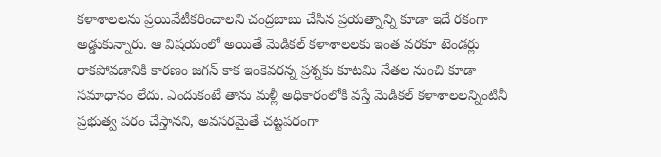కళాశాలలను ప్రయివేటీకరించాలని చంద్రబాబు చేసిన ప్రయత్నాన్ని కూడా ఇదే రకంగా అడ్డుకున్నారు. ఆ విషయంలో అయితే మెడికల్ కళాశాలలకు ఇంత వరకూ టెండర్లు రాకపోవడానికి కారణం జగన్ కాక ఇంకెవరన్న ప్రశ్నకు కూటమి నేతల నుంచి కూడా సమాధానం లేదు. ఎందుకంటే తాను మళ్లీ అధికారంలోకి వస్తే మెడికల్ కళాశాలలన్నింటినీ ప్రభుత్వ పరం చేస్తానని, అవసరమైతే చట్టపరంగా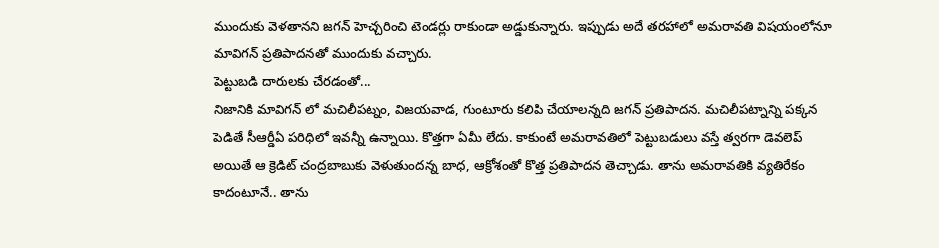ముందుకు వెళతానని జగన్ హెచ్చరించి టెండర్లు రాకుండా అడ్డుకున్నారు. ఇప్పుడు అదే తరహాలో అమరావతి విషయంలోనూ మావిగన్ ప్రతిపాదనతో ముందుకు వచ్చారు.
పెట్టుబడి దారులకు చేరడంతో...
నిజానికి మావిగన్ లో మచిలీపట్నం, విజయవాడ, గుంటూరు కలిపి చేయాలన్నది జగన్ ప్రతిపాదన. మచిలీపట్నాన్ని పక్కన పెడితే సీఆర్డీఏ పరిధిలో ఇవన్నీ ఉన్నాయి. కొత్తగా ఏమీ లేదు. కాకుంటే అమరావతిలో పెట్టుబడులు వస్తే త్వరగా డెవలెప్ అయితే ఆ క్రెడిట్ చంద్రబాబుకు వెళుతుందన్న బాధ, ఆక్రోశంతో కొత్త ప్రతిపాదన తెచ్చాడు. తాను అమరావతికి వ్యతిరేకం కాదంటూనే.. తాను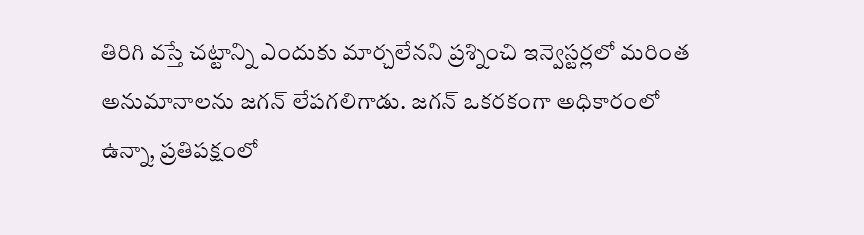తిరిగి వస్తే చట్టాన్ని ఎందుకు మార్చలేనని ప్రశ్నించి ఇన్వెస్టర్లలో మరింత అనుమానాలను జగన్ లేపగలిగాడు. జగన్ ఒకరకంగా అధికారంలో ఉన్నా, ప్రతిపక్షంలో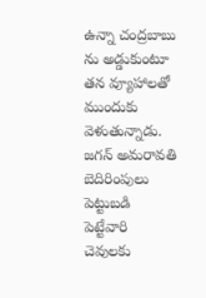ఉన్నా చంద్రబాబు ను అడ్డుకుంటూ తన వ్యూహాలతో ముందుకు వెళుతున్నాడు. జగన్ అమరావతి బెదిరింపులు పెట్టుబడి పెట్టేవారి చెవులకు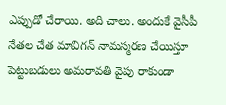ఎప్పుడో చేరాయి. అది చాలు. అందుకే వైసీపీ నేతల చేత మావిగన్ నామస్మరణ చేయిస్తూ పెట్టుబడులు అమరావతి వైపు రాకుండా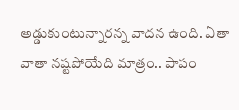అడ్డుకుంటున్నారన్న వాదన ఉంది. ఏతా వాతా నష్టపోయేది మాత్రం.. పాపం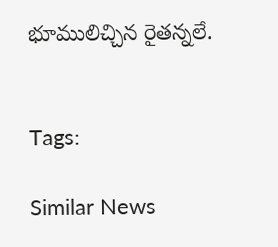భూములిచ్చిన రైతన్నలే.


Tags:

Similar News